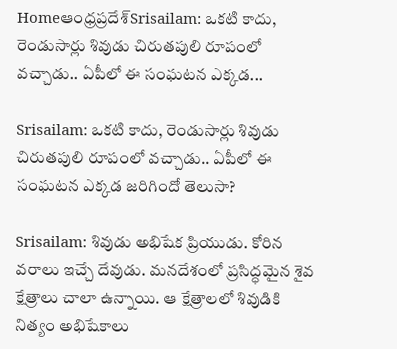Homeఆంధ్రప్రదేశ్‌Srisailam: ఒకటి కాదు, రెండుసార్లు శివుడు చిరుతపులి రూపంలో వచ్చాడు.. ఏపీలో ఈ సంఘటన ఎక్కడ...

Srisailam: ఒకటి కాదు, రెండుసార్లు శివుడు చిరుతపులి రూపంలో వచ్చాడు.. ఏపీలో ఈ సంఘటన ఎక్కడ జరిగిందో తెలుసా?

Srisailam: శివుడు అభిషేక ప్రియుడు. కోరిన వరాలు ఇచ్చే దేవుడు. మనదేశంలో ప్రసిద్ధమైన శైవ క్షేత్రాలు చాలా ఉన్నాయి. ఆ క్షేత్రాలలో శివుడికి నిత్యం అభిషేకాలు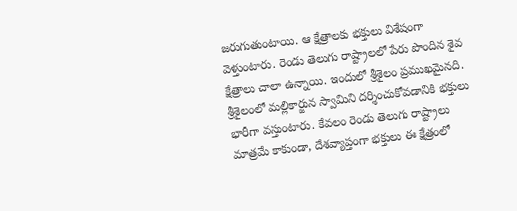జరుగుతుంటాయి. ఆ క్షేత్రాలకు భక్తులు విశేషంగా వెళ్తుంటారు. రెండు తెలుగు రాష్ట్రాలలో పేరు పొందిన శైవ క్షేత్రాలు చాలా ఉన్నాయి. ఇందులో శ్రీశైలం ప్రముఖమైనది. శ్రీశైలంలో మల్లికార్జున స్వామిని దర్శించుకోవడానికి భక్తులు భారీగా వస్తుంటారు. కేవలం రెండు తెలుగు రాష్ట్రాలు మాత్రమే కాకుండా, దేశవ్యాప్తంగా భక్తులు ఈ క్షేత్రంలో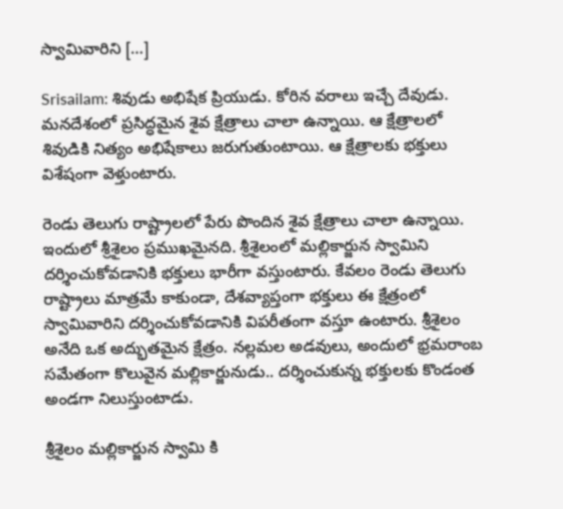స్వామివారిని […]

Srisailam: శివుడు అభిషేక ప్రియుడు. కోరిన వరాలు ఇచ్చే దేవుడు. మనదేశంలో ప్రసిద్ధమైన శైవ క్షేత్రాలు చాలా ఉన్నాయి. ఆ క్షేత్రాలలో శివుడికి నిత్యం అభిషేకాలు జరుగుతుంటాయి. ఆ క్షేత్రాలకు భక్తులు విశేషంగా వెళ్తుంటారు.

రెండు తెలుగు రాష్ట్రాలలో పేరు పొందిన శైవ క్షేత్రాలు చాలా ఉన్నాయి. ఇందులో శ్రీశైలం ప్రముఖమైనది. శ్రీశైలంలో మల్లికార్జున స్వామిని దర్శించుకోవడానికి భక్తులు భారీగా వస్తుంటారు. కేవలం రెండు తెలుగు రాష్ట్రాలు మాత్రమే కాకుండా, దేశవ్యాప్తంగా భక్తులు ఈ క్షేత్రంలో స్వామివారిని దర్శించుకోవడానికి విపరీతంగా వస్తూ ఉంటారు. శ్రీశైలం అనేది ఒక అద్భుతమైన క్షేత్రం. నల్లమల అడవులు, అందులో భ్రమరాంబ సమేతంగా కొలువైన మల్లికార్జునుడు.. దర్శించుకున్న భక్తులకు కొండంత అండగా నిలుస్తుంటాడు.

శ్రీశైలం మల్లికార్జున స్వామి కి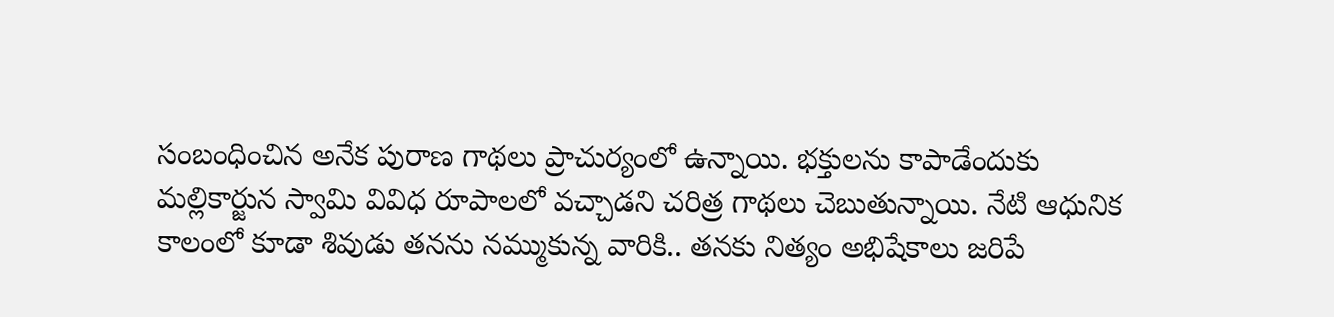సంబంధించిన అనేక పురాణ గాథలు ప్రాచుర్యంలో ఉన్నాయి. భక్తులను కాపాడేందుకు మల్లికార్జున స్వామి వివిధ రూపాలలో వచ్చాడని చరిత్ర గాథలు చెబుతున్నాయి. నేటి ఆధునిక కాలంలో కూడా శివుడు తనను నమ్ముకున్న వారికి.. తనకు నిత్యం అభిషేకాలు జరిపే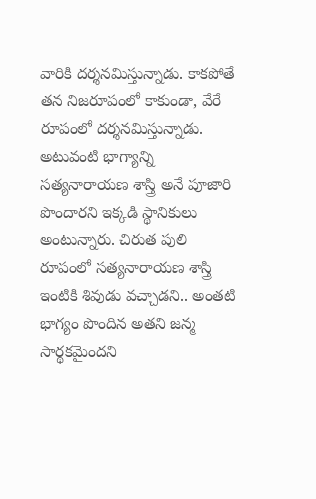వారికి దర్శనమిస్తున్నాడు. కాకపోతే తన నిజరూపంలో కాకుండా, వేరే రూపంలో దర్శనమిస్తున్నాడు. అటువంటి భాగ్యాన్ని సత్యనారాయణ శాస్త్రి అనే పూజారి పొందారని ఇక్కడి స్థానికులు అంటున్నారు. చిరుత పులి రూపంలో సత్యనారాయణ శాస్త్రి ఇంటికి శివుడు వచ్చాడని.. అంతటి భాగ్యం పొందిన అతని జన్మ సార్థకమైందని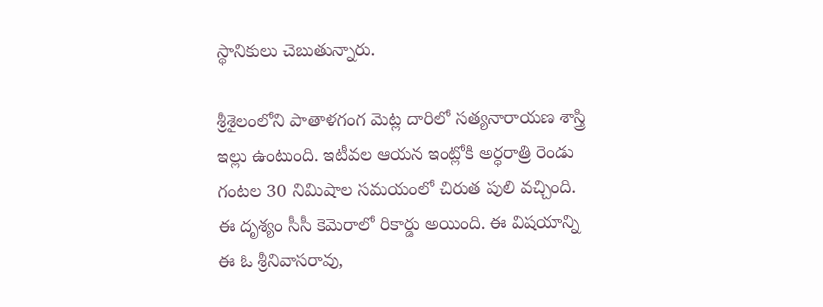స్థానికులు చెబుతున్నారు.

శ్రీశైలంలోని పాతాళగంగ మెట్ల దారిలో సత్యనారాయణ శాస్త్రి ఇల్లు ఉంటుంది. ఇటీవల ఆయన ఇంట్లోకి అర్ధరాత్రి రెండు గంటల 30 నిమిషాల సమయంలో చిరుత పులి వచ్చింది. ఈ దృశ్యం సీసీ కెమెరాలో రికార్డు అయింది. ఈ విషయాన్ని ఈ ఓ శ్రీనివాసరావు,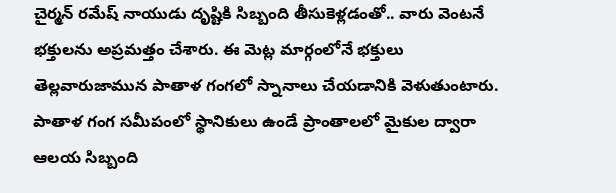చైర్మన్ రమేష్ నాయుడు దృష్టికి సిబ్బంది తీసుకెళ్లడంతో.. వారు వెంటనే భక్తులను అప్రమత్తం చేశారు. ఈ మెట్ల మార్గంలోనే భక్తులు తెల్లవారుజామున పాతాళ గంగలో స్నానాలు చేయడానికి వెళుతుంటారు. పాతాళ గంగ సమీపంలో స్థానికులు ఉండే ప్రాంతాలలో మైకుల ద్వారా ఆలయ సిబ్బంది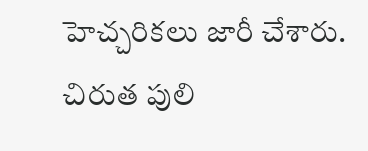హెచ్చరికలు జారీ చేశారు. చిరుత పులి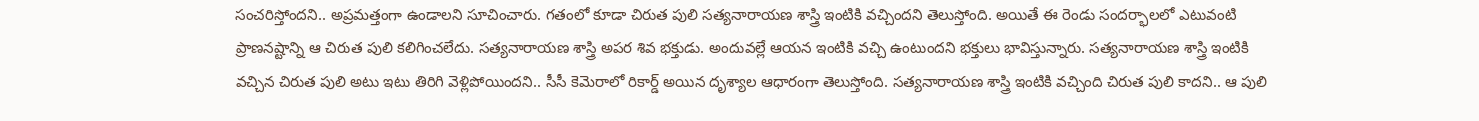సంచరిస్తోందని.. అప్రమత్తంగా ఉండాలని సూచించారు. గతంలో కూడా చిరుత పులి సత్యనారాయణ శాస్త్రి ఇంటికి వచ్చిందని తెలుస్తోంది. అయితే ఈ రెండు సందర్భాలలో ఎటువంటి ప్రాణనష్టాన్ని ఆ చిరుత పులి కలిగించలేదు. సత్యనారాయణ శాస్త్రి అపర శివ భక్తుడు. అందువల్లే ఆయన ఇంటికి వచ్చి ఉంటుందని భక్తులు భావిస్తున్నారు. సత్యనారాయణ శాస్త్రి ఇంటికి వచ్చిన చిరుత పులి అటు ఇటు తిరిగి వెళ్లిపోయిందని.. సీసీ కెమెరాలో రికార్డ్ అయిన దృశ్యాల ఆధారంగా తెలుస్తోంది. సత్యనారాయణ శాస్త్రి ఇంటికి వచ్చింది చిరుత పులి కాదని.. ఆ పులి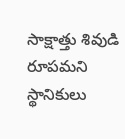సాక్షాత్తు శివుడి రూపమని స్థానికులు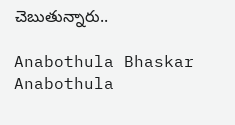చెబుతున్నారు..

Anabothula Bhaskar
Anabothula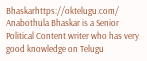Bhaskarhttps://oktelugu.com/
Anabothula Bhaskar is a Senior Political Content writer who has very good knowledge on Telugu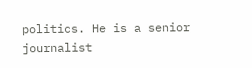politics. He is a senior journalist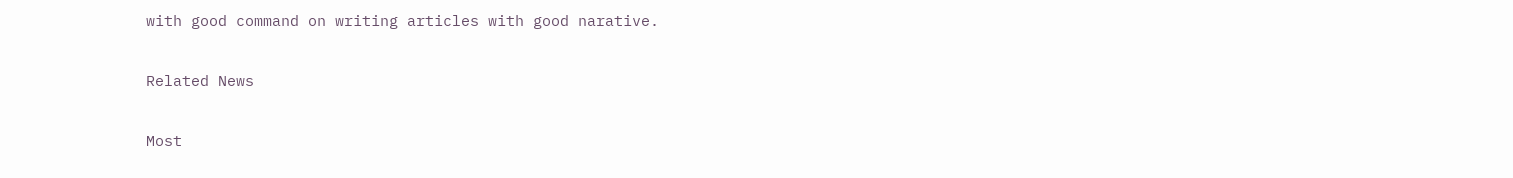with good command on writing articles with good narative.

Related News

Most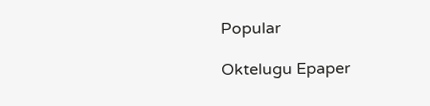Popular

Oktelugu Epaper